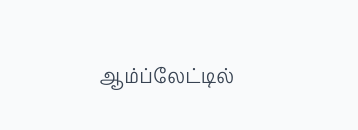ஆம்ப்லேட்டில்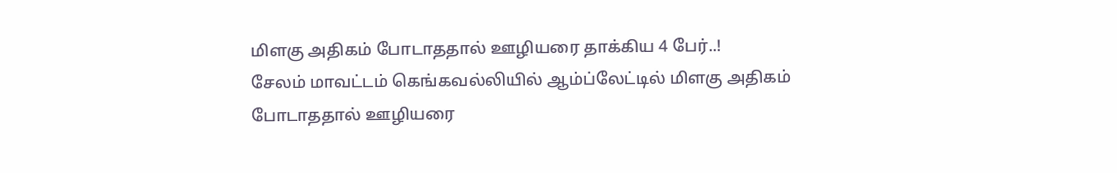மிளகு அதிகம் போடாததால் ஊழியரை தாக்கிய 4 பேர்..!
சேலம் மாவட்டம் கெங்கவல்லியில் ஆம்ப்லேட்டில் மிளகு அதிகம் போடாததால் ஊழியரை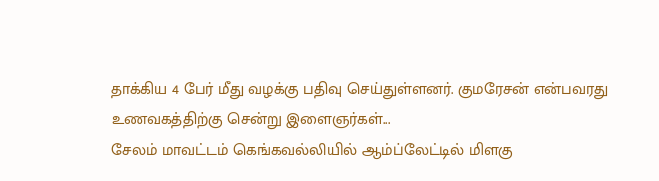தாக்கிய 4 பேர் மீது வழக்கு பதிவு செய்துள்ளனர். குமரேசன் என்பவரது உணவகத்திற்கு சென்று இளைஞர்கள்...
சேலம் மாவட்டம் கெங்கவல்லியில் ஆம்ப்லேட்டில் மிளகு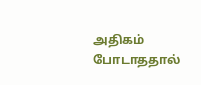அதிகம் போடாததால்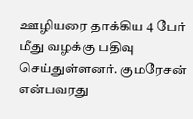ஊழியரை தாக்கிய 4 பேர் மீது வழக்கு பதிவு செய்துள்ளனர். குமரேசன் என்பவரது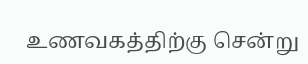உணவகத்திற்கு சென்று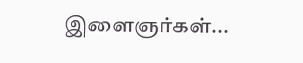இளைஞர்கள்...